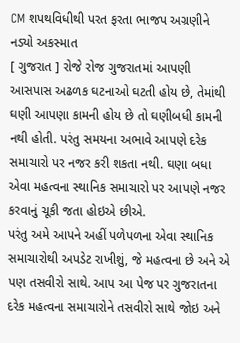CM શપથવિધીથી પરત ફરતા ભાજપ અગ્રણીને નડ્યો અકસ્માત
[ ગુજરાત ] રોજે રોજ ગુજરાતમાં આપણી આસપાસ અઢળક ઘટનાઓ ઘટતી હોય છે, તેમાંથી ઘણી આપણા કામની હોય છે તો ઘણીબધી કામની નથી હોતી. પરંતુ સમયના અભાવે આપણે દરેક સમાચારો પર નજર કરી શકતા નથી. ઘણા બધા એવા મહત્વના સ્થાનિક સમાચારો પર આપણે નજર કરવાનું ચૂકી જતા હોઇએ છીએ.
પરંતુ અમે આપને અહીં પળેપળના એવા સ્થાનિક સમાચારોથી અપડેટ રાખીશું, જે મહત્વના છે અને એ પણ તસવીરો સાથે. આપ આ પેજ પર ગુજરાતના દરેક મહત્વના સમાચારોને તસવીરો સાથે જોઇ અને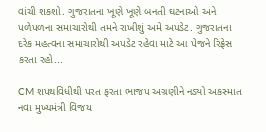વાંચી શકશો. ગુજરાતના ખૂણે ખૂણે બનતી ઘટનાઓ અને પળેપળના સમાચારોથી તમને રાખીશું અમે અપડેટ. ગુજરાતના દરેક મહત્વના સમાચારોથી અપડેટ રહેવા માટે આ પેજને રિફ્રેસ કરતા રહો...

CM શપથવિધીથી પરત ફરતા ભાજપ અગ્રણીને નડ્યો અકસ્માત
નવા મુખ્યમંત્રી વિજય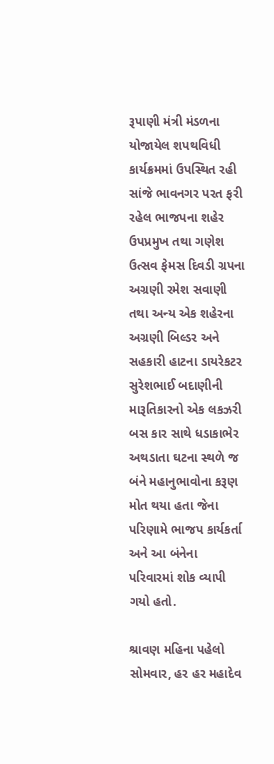રૂપાણી મંત્રી મંડળના યોજાયેલ શપથવિધી કાર્યક્રમમાં ઉપસ્થિત રહી સાંજે ભાવનગર પરત ફરી રહેલ ભાજપના શહેર ઉપપ્રમુખ તથા ગણેશ ઉત્સવ ફેમસ દિવડી ગ્રપના અગ્રણી રમેશ સવાણી તથા અન્ય એક શહેરના અગ્રણી બિલ્ડર અને સહકારી હાટના ડાયરેકટર સુરેશભાઈ બદાણીની મારૂતિકારનો એક લકઝરી બસ કાર સાથે ધડાકાભેર અથડાતા ઘટના સ્થળે જ બંને મહાનુભાવોના કરૂણ મોત થયા હતા જેના પરિણામે ભાજપ કાર્યકર્તા અને આ બંનેના પરિવારમાં શોક વ્યાપી ગયો હતો.

શ્રાવણ મહિના પહેલો સોમવાર, હર હર મહાદેવ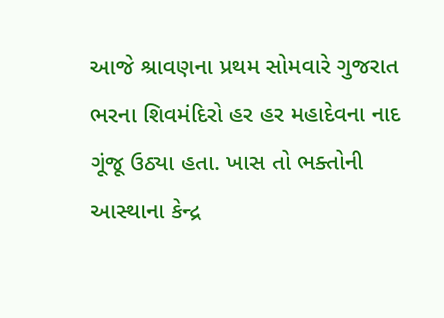આજે શ્રાવણના પ્રથમ સોમવારે ગુજરાત ભરના શિવમંદિરો હર હર મહાદેવના નાદ ગૂંજૂ ઉઠ્યા હતા. ખાસ તો ભક્તોની આસ્થાના કેન્દ્ર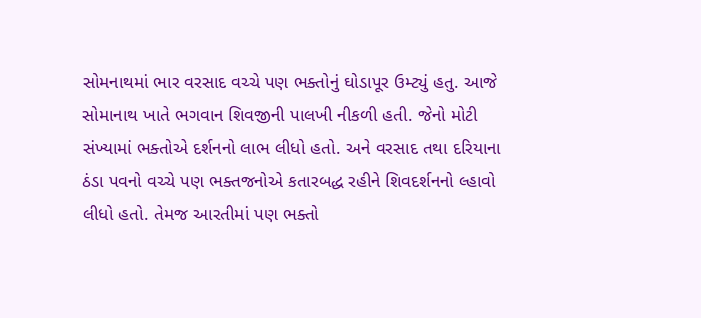સોમનાથમાં ભાર વરસાદ વચ્ચે પણ ભક્તોનું ઘોડાપૂર ઉમ્ટ્યું હતુ. આજે સોમાનાથ ખાતે ભગવાન શિવજીની પાલખી નીકળી હતી. જેનો મોટી સંખ્યામાં ભક્તોએ દર્શનનો લાભ લીધો હતો. અને વરસાદ તથા દરિયાના ઠંડા પવનો વચ્ચે પણ ભક્તજનોએ કતારબદ્ધ રહીને શિવદર્શનનો લ્હાવો લીધો હતો. તેમજ આરતીમાં પણ ભક્તો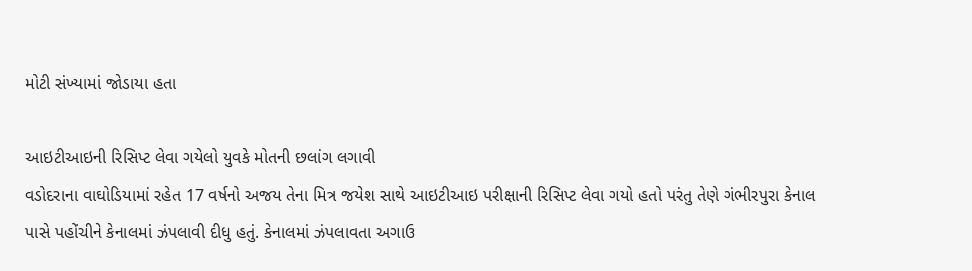મોટી સંખ્યામાં જોડાયા હતા

આઇટીઆઇની રિસિપ્ટ લેવા ગયેલો યુવકે મોતની છલાંગ લગાવી
વડોદરાના વાઘોડિયામાં રહેત 17 વર્ષનો અજય તેના મિત્ર જયેશ સાથે આઇટીઆઇ પરીક્ષાની રિસિપ્ટ લેવા ગયો હતો પરંતુ તેણે ગંભીરપુરા કેનાલ પાસે પહોંચીને કેનાલમાં ઝંપલાવી દીધુ હતું. કેનાલમાં ઝંપલાવતા અગાઉ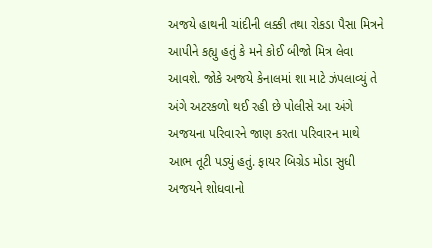અજયે હાથની ચાંદીની લક્કી તથા રોકડા પૈસા મિત્રને આપીને કહ્યુ હતું કે મને કોઈ બીજો મિત્ર લેવા આવશે. જોકે અજયે કેનાલમાં શા માટે ઝંપલાવ્યું તે અંગે અટરકળો થઈ રહી છે પોલીસે આ અંગે અજયના પરિવારને જાણ કરતા પરિવારન માથે આભ તૂટી પડ્યું હતું. ફાયર બિગ્રેડ મોડા સુધી અજયને શોધવાનો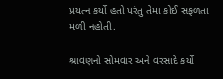પ્રયત્ન કર્યો હતો પરંતુ તેમા કોઈ સફળતા મળી નહોતી.

શ્રાવણનો સોમવાર અને વરસાદે કર્યો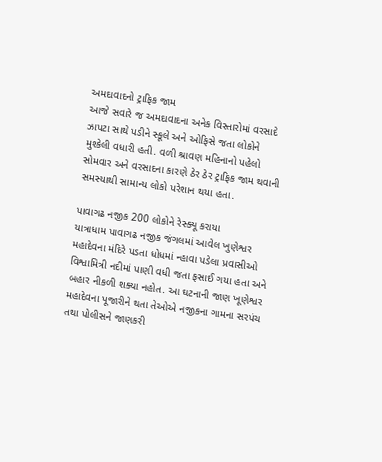અમદાવાદનો ટ્રાફિક જામ
આજે સવારે જ અમદાવાદના અનેક વિસ્તારોમાં વરસાદે ઝાપટા સાથે પડીને સ્કૂલે અને ઓફિસે જતા લોકોને મુશ્કેલી વધારી હતી. વળી શ્રાવણ મહિનાનો પહેલો સોમવાર અને વરસાદના કારણે ઠેર ઠેર ટ્રાફિક જામ થવાની સમસ્યાથી સામાન્ય લોકો પરેશાન થયા હતા.

પાવાગઢ નજીક 200 લોકોને રેસ્ક્યૂ કરાયા
યાત્રાધામ પાવાગઢ નજીક જંગલમાં આવેલ ખુણેશ્વર મહાદેવના મંદિરે પડતા ધોધમાં ન્હાવા પડેલા પ્રવાસીઓ વિશ્વામિત્રી નદીમાં પાણી વધી જતા ફસાઈ ગયા હતા અને બહાર નીકળી શક્યા નહોત. આ ઘટનાની જાણ ખૂણેશ્વર મહાદેવના પૂજારીને થતા તેઓએ નજીકના ગામના સરપંચ તથા પોલીસને જાણકરી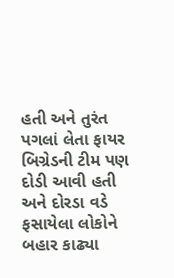હતી અને તુરંત પગલાં લેતા ફાયર બિગ્રેડની ટીમ પણ દોડી આવી હતી અને દોરડા વડે ફસાયેલા લોકોને બહાર કાઢ્યા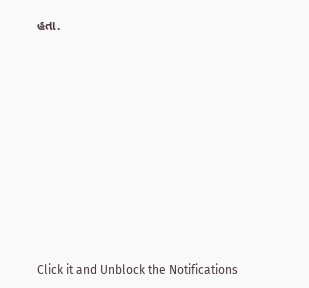હતા.












Click it and Unblock the Notifications